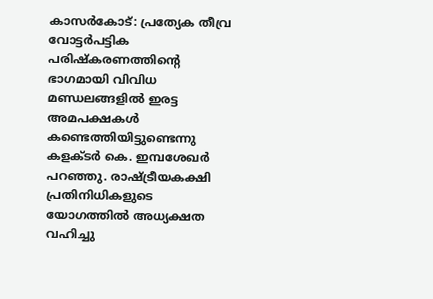കാസർകോട്: പ്രത്യേക തീവ്ര വോട്ടർപട്ടിക പരിഷ്കരണത്തിൻ്റെ ഭാഗമായി വിവിധ മണ്ഡലങ്ങളിൽ ഇരട്ട അമപക്ഷകൾ കണ്ടെത്തിയിട്ടുണ്ടെന്നു കളക്ടർ കെ. ഇമ്പശേഖർ പറഞ്ഞു. രാഷ്ട്രീയകക്ഷി പ്രതിനിധികളുടെ യോഗത്തിൽ അധ്യക്ഷത വഹിച്ചു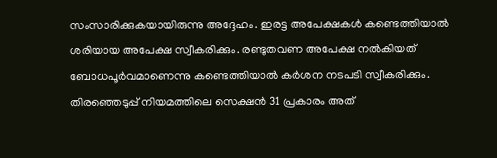സംസാരിക്കുകയായിരുന്നു അദ്ദേഹം. ഇരട്ട അപേക്ഷകൾ കണ്ടെത്തിയാൽ ശരിയായ അപേക്ഷ സ്വീകരിക്കും. രണ്ടുതവണ അപേക്ഷ നൽകിയത് ബോധപൂർവമാണെന്നു കണ്ടെത്തിയാൽ കർശന നടപടി സ്വീകരിക്കും.
തിരഞ്ഞെടുപ്പ് നിയമത്തിലെ സെക്ഷൻ 31 പ്രകാരം അത്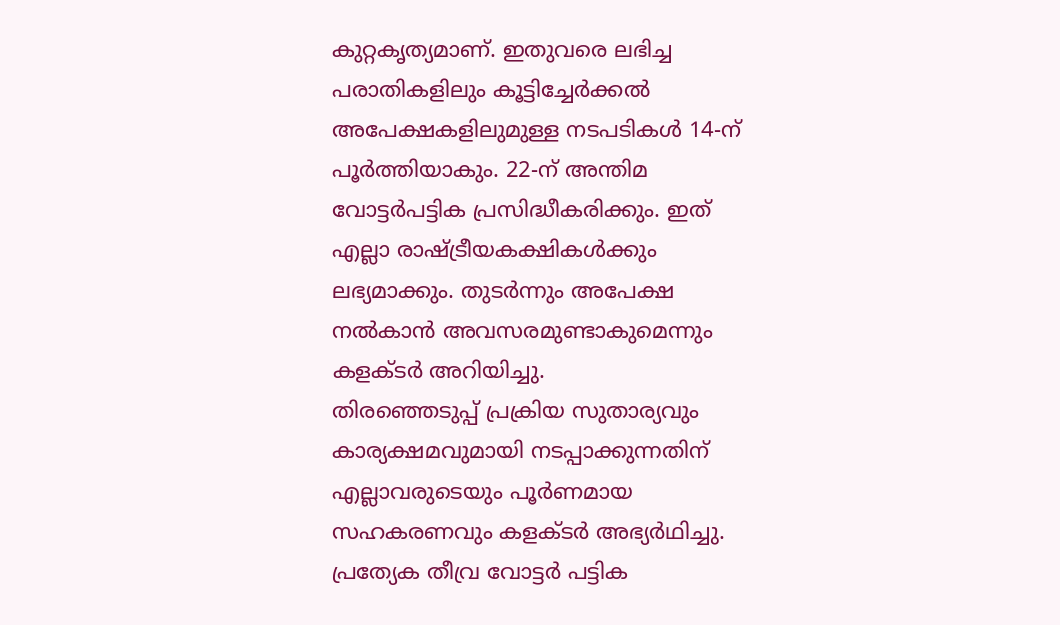കുറ്റകൃത്യമാണ്. ഇതുവരെ ലഭിച്ച പരാതികളിലും കൂട്ടിച്ചേർക്കൽ അപേക്ഷകളിലുമുള്ള നടപടികൾ 14-ന് പൂർത്തിയാകും. 22-ന് അന്തിമ വോട്ടർപട്ടിക പ്രസിദ്ധീകരിക്കും. ഇത് എല്ലാ രാഷ്ട്രീയകക്ഷികൾക്കും ലഭ്യമാക്കും. തുടർന്നും അപേക്ഷ നൽകാൻ അവസരമുണ്ടാകുമെന്നും കളക്ടർ അറിയിച്ചു.
തിരഞ്ഞെടുപ്പ് പ്രക്രിയ സുതാര്യവും കാര്യക്ഷമവുമായി നടപ്പാക്കുന്നതിന് എല്ലാവരുടെയും പൂർണമായ സഹകരണവും കളക്ടർ അഭ്യർഥിച്ചു. പ്രത്യേക തീവ്ര വോട്ടർ പട്ടിക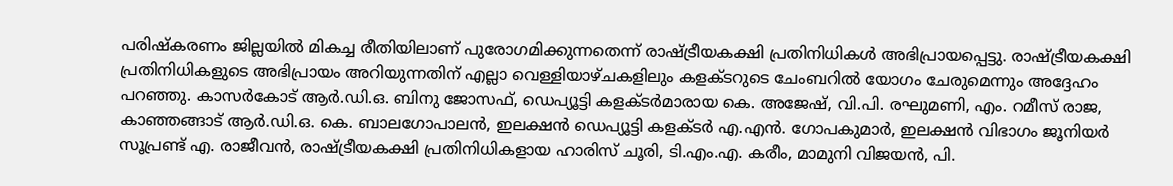പരിഷ്കരണം ജില്ലയിൽ മികച്ച രീതിയിലാണ് പുരോഗമിക്കുന്നതെന്ന് രാഷ്ട്രീയകക്ഷി പ്രതിനിധികൾ അഭിപ്രായപ്പെട്ടു. രാഷ്ട്രീയകക്ഷി പ്രതിനിധികളുടെ അഭിപ്രായം അറിയുന്നതിന് എല്ലാ വെള്ളിയാഴ്ചകളിലും കളക്ടറുടെ ചേംബറിൽ യോഗം ചേരുമെന്നും അദ്ദേഹം പറഞ്ഞു. കാസർകോട് ആർ.ഡി.ഒ. ബിനു ജോസഫ്, ഡെപ്യൂട്ടി കളക്ടർമാരായ കെ. അജേഷ്, വി.പി. രഘുമണി, എം. റമീസ് രാജ, കാഞ്ഞങ്ങാട് ആർ.ഡി.ഒ. കെ. ബാലഗോപാലൻ, ഇലക്ഷൻ ഡെപ്യൂട്ടി കളക്ടർ എ.എൻ. ഗോപകുമാർ, ഇലക്ഷൻ വിഭാഗം ജൂനിയർ സൂപ്രണ്ട് എ. രാജീവൻ, രാഷ്ട്രീയകക്ഷി പ്രതിനിധികളായ ഹാരിസ് ചൂരി, ടി.എം.എ. കരീം, മാമുനി വിജയൻ, പി.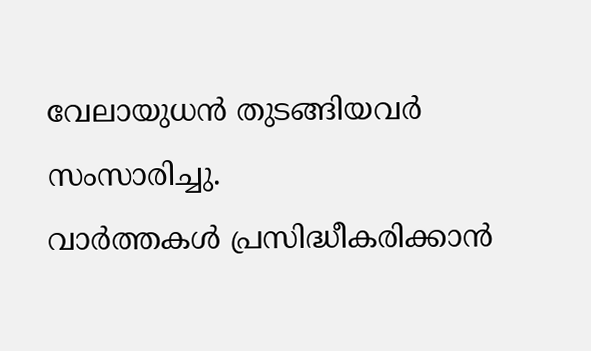വേലായുധൻ തുടങ്ങിയവർ സംസാരിച്ചു.
വാർത്തകൾ പ്രസിദ്ധീകരിക്കാൻ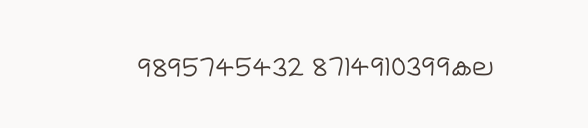9895745432 8714910399കല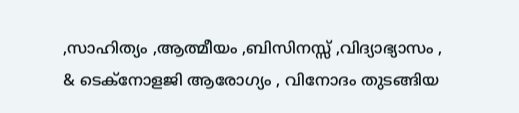,സാഹിത്യം ,ആത്മീയം ,ബിസിനസ്സ് ,വിദ്യാഭ്യാസം , & ടെക്നോളജി ആരോഗ്യം , വിനോദം തുടങ്ങിയ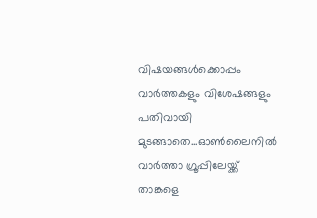വിഷയങ്ങൾക്കൊപ്പം വാർത്തകളും വിശേഷങ്ങളും പതിവായി മുടങ്ങാതെ...ഓൺലൈനിൽ വാർത്താ ഗ്രൂപ്പിലേയ്ക്ക് താങ്കളെ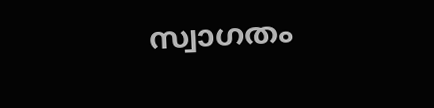സ്വാഗതം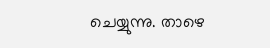ചെയ്യുന്നു. താഴെ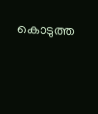കൊടുത്ത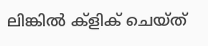ലിങ്കിൽ ക്ളിക് ചെയ്ത്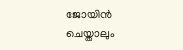ജോയിൻ ചെയ്താലും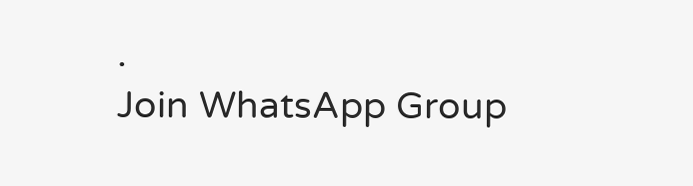.
Join WhatsApp Group